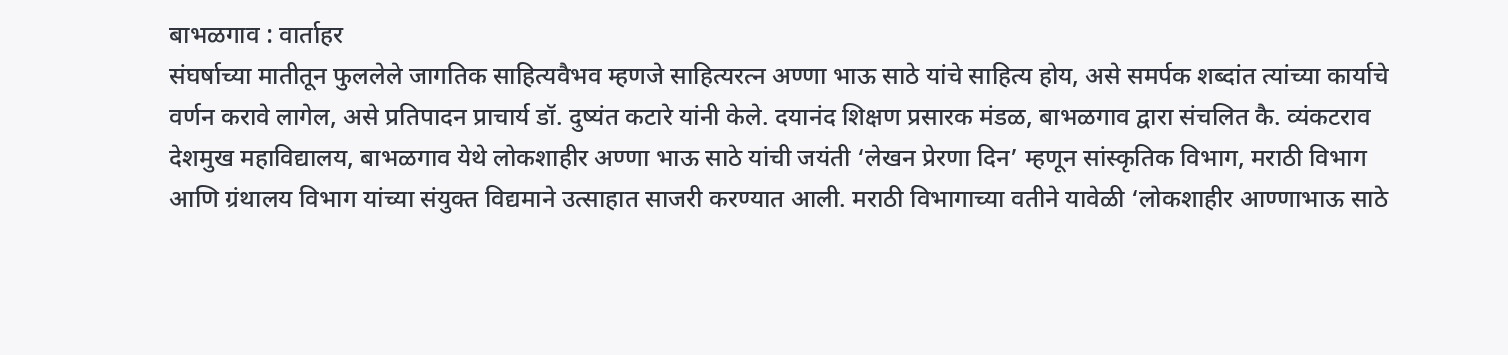बाभळगाव : वार्ताहर
संघर्षाच्या मातीतून फुललेले जागतिक साहित्यवैभव म्हणजे साहित्यरत्न अण्णा भाऊ साठे यांचे साहित्य होय, असे समर्पक शब्दांत त्यांच्या कार्याचे वर्णन करावे लागेल, असे प्रतिपादन प्राचार्य डॉ. दुष्यंत कटारे यांनी केले. दयानंद शिक्षण प्रसारक मंडळ, बाभळगाव द्वारा संचलित कै. व्यंकटराव देशमुख महाविद्यालय, बाभळगाव येथे लोकशाहीर अण्णा भाऊ साठे यांची जयंती ‘लेखन प्रेरणा दिन’ म्हणून सांस्कृतिक विभाग, मराठी विभाग आणि ग्रंथालय विभाग यांच्या संयुक्त विद्यमाने उत्साहात साजरी करण्यात आली. मराठी विभागाच्या वतीने यावेळी ‘लोकशाहीर आण्णाभाऊ साठे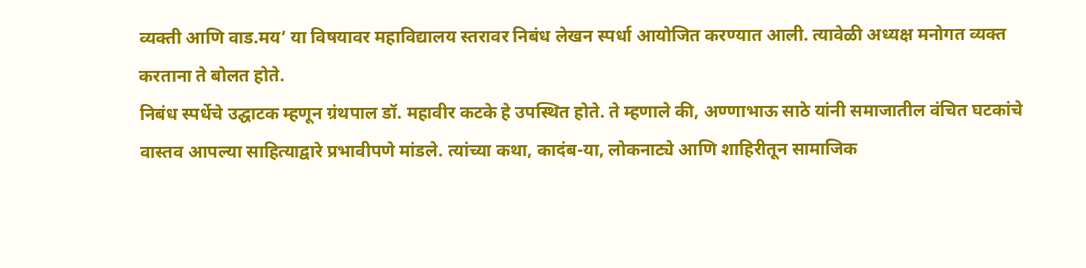व्यक्ती आणि वाड.मय’ या विषयावर महाविद्यालय स्तरावर निबंध लेखन स्पर्धा आयोजित करण्यात आली. त्यावेळी अध्यक्ष मनोगत व्यक्त करताना ते बोलत होते.
निबंध स्पर्धेचे उद्घाटक म्हणून ग्रंथपाल डॉ. महावीर कटके हे उपस्थित होते. ते म्हणाले की, अण्णाभाऊ साठे यांनी समाजातील वंचित घटकांचे वास्तव आपल्या साहित्याद्वारे प्रभावीपणे मांडले. त्यांच्या कथा, कादंब-या, लोकनाट्ये आणि शाहिरीतून सामाजिक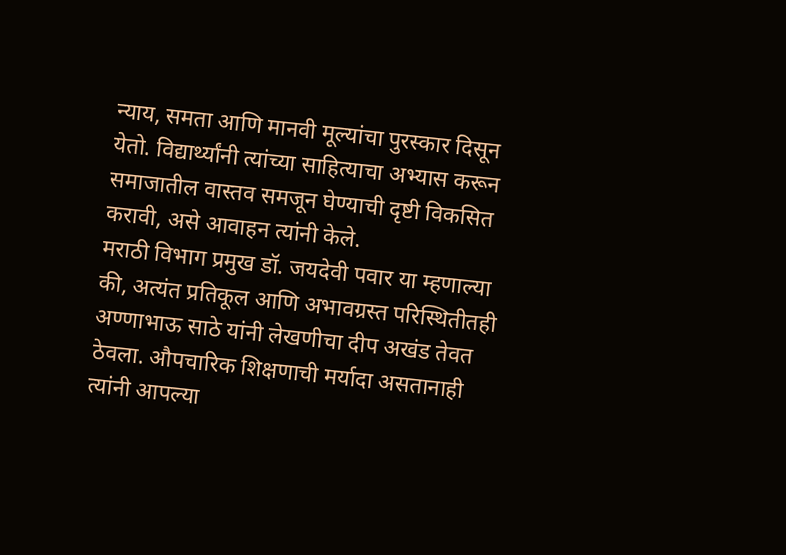न्याय, समता आणि मानवी मूल्यांचा पुरस्कार दिसून येतो. विद्यार्थ्यांनी त्यांच्या साहित्याचा अभ्यास करून समाजातील वास्तव समजून घेण्याची दृष्टी विकसित करावी, असे आवाहन त्यांनी केले.
मराठी विभाग प्रमुख डॉ. जयदेवी पवार या म्हणाल्या की, अत्यंत प्रतिकूल आणि अभावग्रस्त परिस्थितीतही अण्णाभाऊ साठे यांनी लेखणीचा दीप अखंड तेवत ठेवला. औपचारिक शिक्षणाची मर्यादा असतानाही त्यांनी आपल्या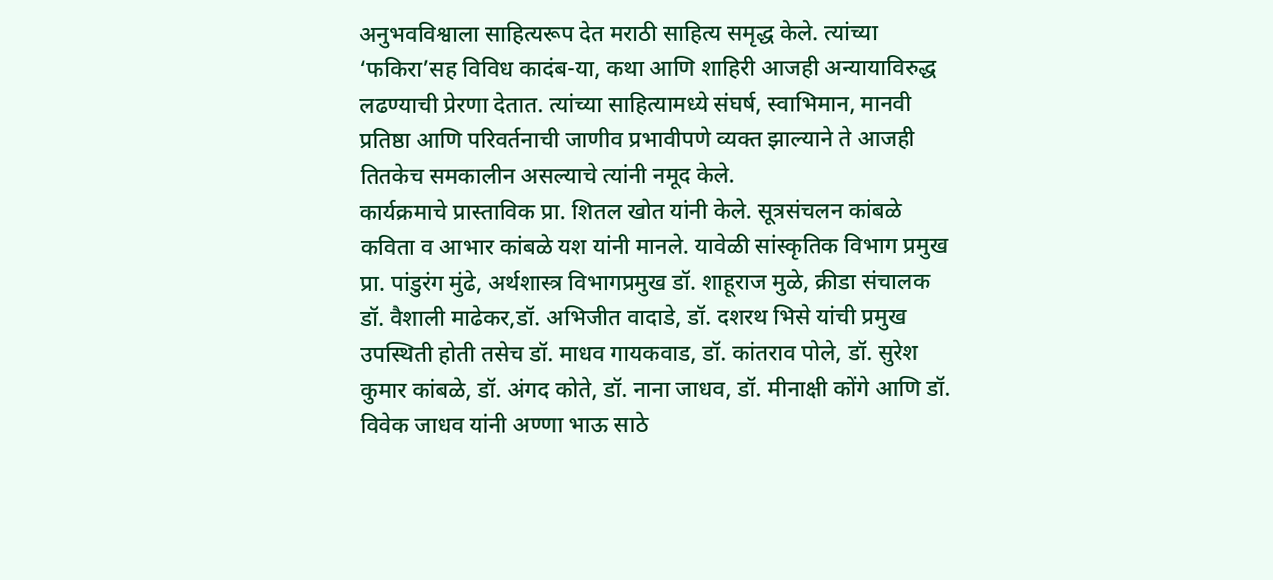अनुभवविश्वाला साहित्यरूप देत मराठी साहित्य समृद्ध केले. त्यांच्या ‘फकिरा’सह विविध कादंब-या, कथा आणि शाहिरी आजही अन्यायाविरुद्ध लढण्याची प्रेरणा देतात. त्यांच्या साहित्यामध्ये संघर्ष, स्वाभिमान, मानवी प्रतिष्ठा आणि परिवर्तनाची जाणीव प्रभावीपणे व्यक्त झाल्याने ते आजही तितकेच समकालीन असल्याचे त्यांनी नमूद केले.
कार्यक्रमाचे प्रास्ताविक प्रा. शितल खोत यांनी केले. सूत्रसंचलन कांबळे कविता व आभार कांबळे यश यांनी मानले. यावेळी सांस्कृतिक विभाग प्रमुख प्रा. पांडुरंग मुंढे, अर्थशास्त्र विभागप्रमुख डॉ. शाहूराज मुळे, क्रीडा संचालक डॉ. वैशाली माढेकर,डॉ. अभिजीत वादाडे, डॉ. दशरथ भिसे यांची प्रमुख उपस्थिती होती तसेच डॉ. माधव गायकवाड, डॉ. कांतराव पोले, डॉ. सुरेश कुमार कांबळे, डॉ. अंगद कोते, डॉ. नाना जाधव, डॉ. मीनाक्षी कोंगे आणि डॉ. विवेक जाधव यांनी अण्णा भाऊ साठे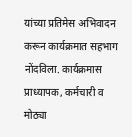यांच्या प्रतिमेस अभिवादन करून कार्यक्रमात सहभाग नोंदविला. कार्यक्रमास प्राध्यापक, कर्मचारी व मोठ्या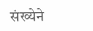संख्येने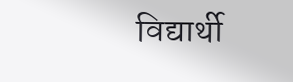विद्यार्थी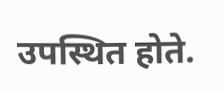उपस्थित होते.